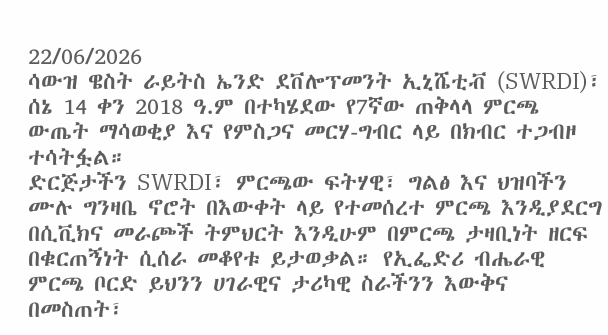22/06/2026
ሳውዝ ዌስት ራይትስ ኤንድ ደቨሎፕመንት ኢኒሼቲቭ (SWRDI)፣ ሰኔ 14 ቀን 2018 ዓ.ም በተካሄደው የ7ኛው ጠቅላላ ምርጫ ውጤት ማሳወቂያ እና የምስጋና መርሃ-ግብር ላይ በክብር ተጋብዞ ተሳትፏል።
ድርጅታችን SWRDI፣ ምርጫው ፍትሃዊ፣ ግልፅ እና ህዝባችን ሙሉ ግንዛቤ ኖሮት በእውቀት ላይ የተመሰረተ ምርጫ እንዲያደርግ በሲቪክና መራጮች ትምህርት እንዲሁም በምርጫ ታዛቢነት ዘርፍ በቁርጠኝነት ሲሰራ መቆየቱ ይታወቃል። የኢፌድሪ ብሔራዊ ምርጫ ቦርድ ይህንን ሀገራዊና ታሪካዊ ስራችንን እውቅና በመስጠት፣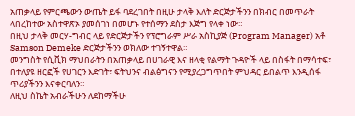አጠቃላይ የምርጫውን ውጤት ይፋ ባደረገበት በዚሁ ታላቅ እለት ድርጅታችንን በክብር በመጥራት ላበረከተው አስተዋጽኦ ያመሰገነ በመሆኑ የተሰማን ደስታ እጅግ የላቀ ነው።
በዚህ ታላቅ መርሃ-ግብር ላይ የድርጅታችን የፕሮግራም ሥራ አስኪያጅ (Program Manager) አቶ Samson Demeke ድርጅታችንን ወክለው ተገኝተዋል።
መንግስት የሲቪክ ማህበራትን በአጠቃላይ በሀገራዊ እና ዘላቂ የልማት ጉዳዮች ላይ በስፋት በማሳተፍ፣ በተለያዩ ዘርፎች የሀገርን እድገት፣ ፍትህንና ብልፅግናን የሚያረጋግጥበት ምህዳር ይበልጥ እንዲሰፋ ጥሪያችንን እናቀርባለን።
ለዚህ ስኬት አብራችሁን ለደከማችሁ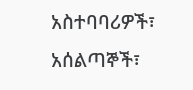አስተባባሪዎች፣ አሰልጣኞች፣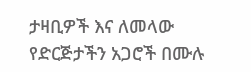ታዛቢዎች እና ለመላው የድርጅታችን አጋሮች በሙሉ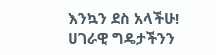እንኳን ደስ አላችሁ!
ሀገራዊ ግዴታችንን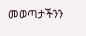መወጣታችንን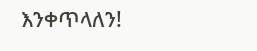እንቀጥላለን!